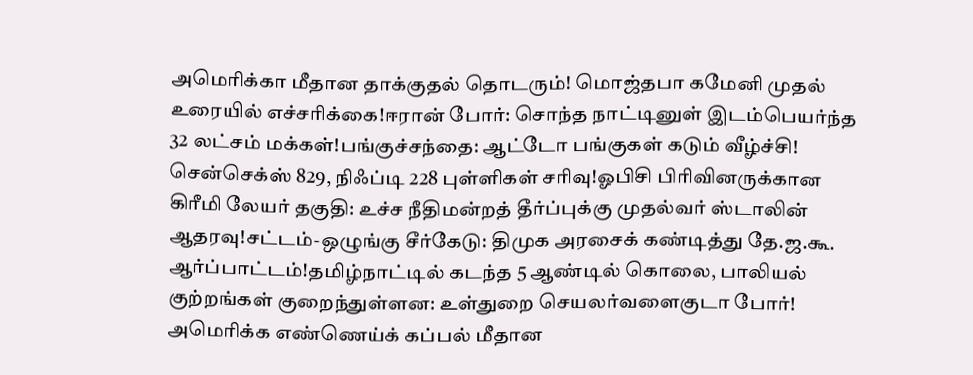அமெரிக்கா மீதான தாக்குதல் தொடரும்! மொஜ்தபா கமேனி முதல் உரையில் எச்சரிக்கை!ஈரான் போர்: சொந்த நாட்டினுள் இடம்பெயர்ந்த 32 லட்சம் மக்கள்!பங்குச்சந்தை: ஆட்டோ பங்குகள் கடும் வீழ்ச்சி! சென்செக்ஸ் 829, நிஃப்டி 228 புள்ளிகள் சரிவு!ஓபிசி பிரிவினருக்கான கிரீமி லேயர் தகுதி: உச்ச நீதிமன்றத் தீர்ப்புக்கு முதல்வர் ஸ்டாலின் ஆதரவு!சட்டம்-ஒழுங்கு சீர்கேடு: திமுக அரசைக் கண்டித்து தே.ஜ.கூ. ஆர்ப்பாட்டம்!தமிழ்நாட்டில் கடந்த 5 ஆண்டில் கொலை, பாலியல் குற்றங்கள் குறைந்துள்ளன: உள்துறை செயலர்வளைகுடா போர்! அமெரிக்க எண்ணெய்க் கப்பல் மீதான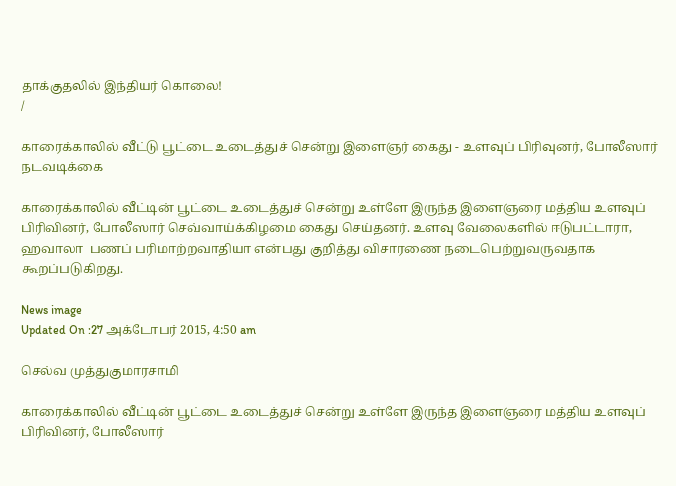தாக்குதலில் இந்தியர் கொலை!
/

காரைக்காலில் வீட்டு பூட்டை உடைத்துச் சென்று இளைஞர் கைது - உளவுப் பிரிவுனர், போலீஸார் நடவடிக்கை

காரைக்காலில் வீட்டின் பூட்டை உடைத்துச் சென்று உள்ளே இருந்த இளைஞரை மத்திய உளவுப் பிரிவினர், போலீஸார் செவ்வாய்க்கிழமை கைது செய்தனர். உளவு வேலைகளில் ஈடுபட்டாரா, ஹவாலா  பணப் பரிமாற்றவாதியா என்பது குறித்து விசாரணை நடைபெற்றுவருவதாக கூறப்படுகிறது.

News image
Updated On :27 அக்டோபர் 2015, 4:50 am

செல்வ முத்துகுமாரசாமி

காரைக்காலில் வீட்டின் பூட்டை உடைத்துச் சென்று உள்ளே இருந்த இளைஞரை மத்திய உளவுப் பிரிவினர், போலீஸார்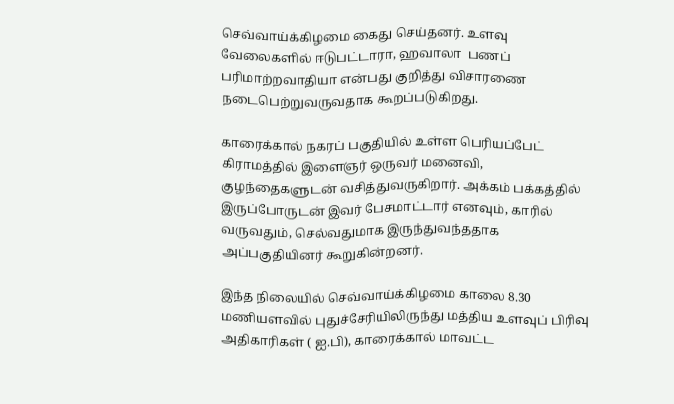செவ்வாய்க்கிழமை கைது செய்தனர். உளவு வேலைகளில் ஈடுபட்டாரா, ஹவாலா  பணப் பரிமாற்றவாதியா என்பது குறித்து விசாரணை நடைபெற்றுவருவதாக கூறப்படுகிறது.

காரைக்கால் நகரப் பகுதியில் உள்ள பெரியப்பேட் கிராமத்தில் இளைஞர் ஒருவர் மனைவி, குழந்தைகளுடன் வசித்துவருகிறார். அக்கம் பக்கத்தில் இருப்போருடன் இவர் பேசமாட்டார் எனவும், காரில் வருவதும், செல்வதுமாக இருந்துவந்ததாக அப்பகுதியினர் கூறுகின்றனர்.

இந்த நிலையில் செவ்வாய்க்கிழமை காலை 8.30 மணியளவில் புதுச்சேரியிலிருந்து மத்திய உளவுப் பிரிவு அதிகாரிகள் ( ஐ.பி), காரைக்கால் மாவட்ட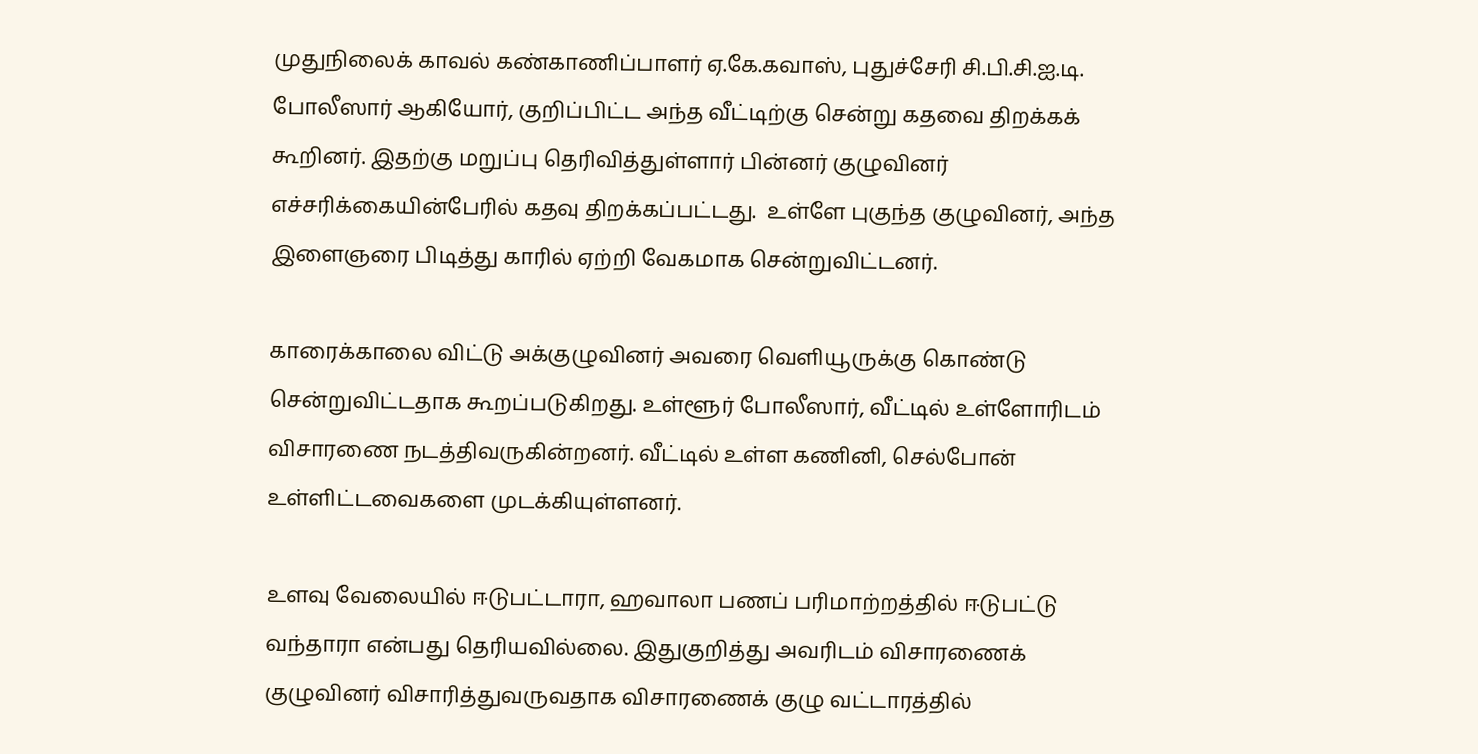முதுநிலைக் காவல் கண்காணிப்பாளர் ஏ.கே.கவாஸ், புதுச்சேரி சி.பி.சி.ஐ.டி. போலீஸார் ஆகியோர், குறிப்பிட்ட அந்த வீட்டிற்கு சென்று கதவை திறக்கக் கூறினர். இதற்கு மறுப்பு தெரிவித்துள்ளார் பின்னர் குழுவினர் எச்சரிக்கையின்பேரில் கதவு திறக்கப்பட்டது.  உள்ளே புகுந்த குழுவினர், அந்த இளைஞரை பிடித்து காரில் ஏற்றி வேகமாக சென்றுவிட்டனர்.

காரைக்காலை விட்டு அக்குழுவினர் அவரை வெளியூருக்கு கொண்டு சென்றுவிட்டதாக கூறப்படுகிறது. உள்ளூர் போலீஸார், வீட்டில் உள்ளோரிடம் விசாரணை நடத்திவருகின்றனர். வீட்டில் உள்ள கணினி, செல்போன் உள்ளிட்டவைகளை முடக்கியுள்ளனர்.

உளவு வேலையில் ஈடுபட்டாரா, ஹவாலா பணப் பரிமாற்றத்தில் ஈடுபட்டு வந்தாரா என்பது தெரியவில்லை. இதுகுறித்து அவரிடம் விசாரணைக் குழுவினர் விசாரித்துவருவதாக விசாரணைக் குழு வட்டாரத்தில்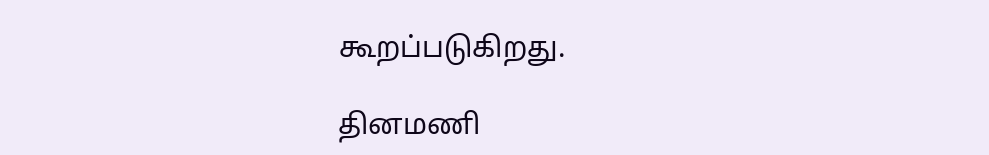கூறப்படுகிறது.

தினமணி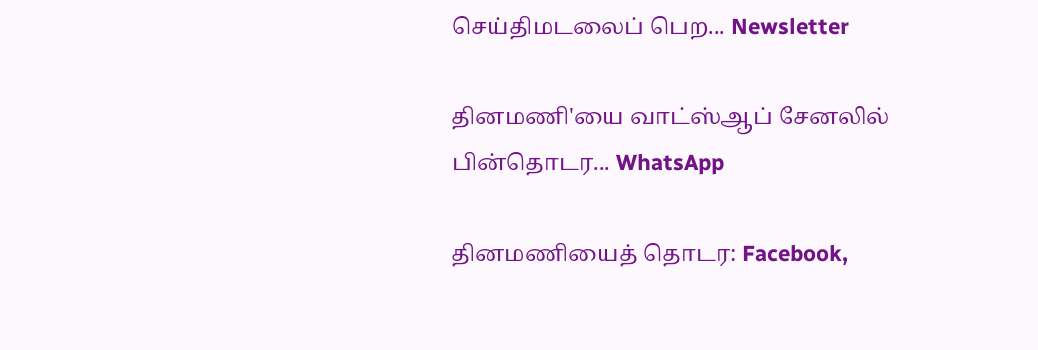செய்திமடலைப் பெற... Newsletter

தினமணி'யை வாட்ஸ்ஆப் சேனலில் பின்தொடர... WhatsApp

தினமணியைத் தொடர: Facebook,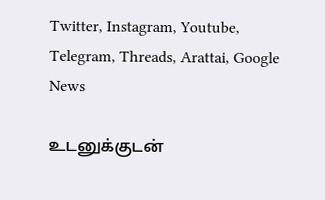Twitter, Instagram, Youtube, Telegram, Threads, Arattai, Google News

உடனுக்குடன்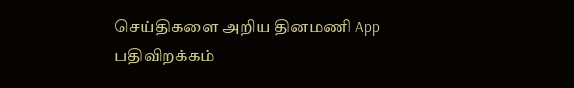செய்திகளை அறிய தினமணி App பதிவிறக்கம்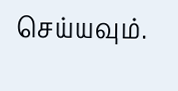செய்யவும்.